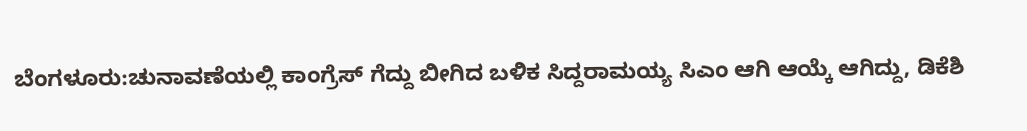ಬೆಂಗಳೂರು:ಚುನಾವಣೆಯಲ್ಲಿ ಕಾಂಗ್ರೆಸ್ ಗೆದ್ದು ಬೀಗಿದ ಬಳಿಕ ಸಿದ್ದರಾಮಯ್ಯ ಸಿಎಂ ಆಗಿ ಆಯ್ಕೆ ಆಗಿದ್ದು, ಡಿಕೆಶಿ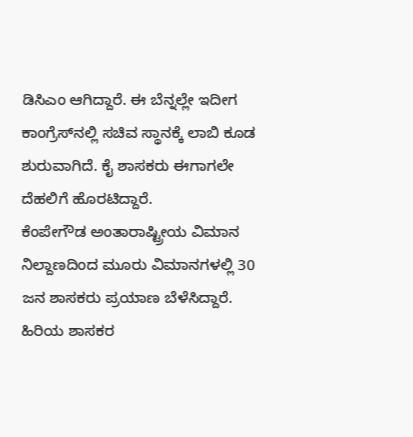ಡಿಸಿಎಂ ಆಗಿದ್ದಾರೆ. ಈ ಬೆನ್ನಲ್ಲೇ ಇದೀಗ ಕಾಂಗ್ರೆಸ್‍ನಲ್ಲಿ ಸಚಿವ ಸ್ಥಾನಕ್ಕೆ ಲಾಬಿ ಕೂಡ ಶುರುವಾಗಿದೆ. ಕೈ ಶಾಸಕರು ಈಗಾಗಲೇ ದೆಹಲಿಗೆ ಹೊರಟಿದ್ದಾರೆ.
ಕೆಂಪೇಗೌಡ ಅಂತಾರಾಷ್ಟ್ರೀಯ ವಿಮಾನ ನಿಲ್ದಾಣದಿಂದ ಮೂರು ವಿಮಾನಗಳಲ್ಲಿ 30 ಜನ ಶಾಸಕರು ಪ್ರಯಾಣ ಬೆಳೆಸಿದ್ದಾರೆ. ಹಿರಿಯ ಶಾಸಕರ‌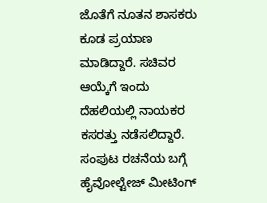ಜೊತೆಗೆ ನೂತನ ಶಾಸಕರು ಕೂಡ ಪ್ರಯಾಣ ಮಾಡಿದ್ದಾರೆ. ಸಚಿವರ ಆಯ್ಕೆಗೆ ಇಂದು ದೆಹಲಿಯಲ್ಲಿ ನಾಯಕರ ಕಸರತ್ತು ನಡೆಸಲಿದ್ದಾರೆ. ಸಂಪುಟ ರಚನೆಯ ಬಗ್ಗೆ ಹೈವೋಲ್ಟೇಜ್ ಮೀಟಿಂಗ್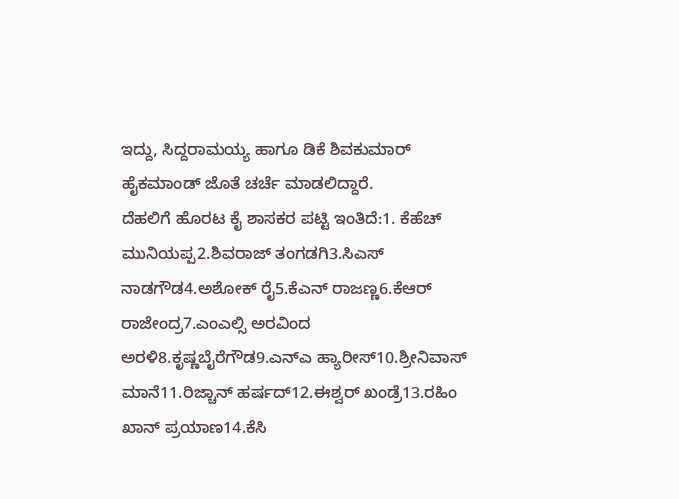ಇದ್ದು, ಸಿದ್ದರಾಮಯ್ಯ ಹಾಗೂ ಡಿಕೆ ಶಿವಕುಮಾರ್ ಹೈಕಮಾಂಡ್ ಜೊತೆ ಚರ್ಚೆ ಮಾಡಲಿದ್ದಾರೆ.
ದೆಹಲಿಗೆ ಹೊರಟ ಕೈ ಶಾಸಕರ ಪಟ್ಟಿ ಇಂತಿದೆ:1. ಕೆಹೆಚ್ ಮುನಿಯಪ್ಪ2.ಶಿವರಾಜ್ ತಂಗಡಗಿ3.ಸಿಎಸ್ ನಾಡಗೌಡ4.ಅಶೋಕ್ ರೈ5.ಕೆಎನ್ ರಾಜಣ್ಣ6.ಕೆಆರ್ ರಾಜೇಂದ್ರ7.ಎಂಎಲ್ಸಿ ಅರವಿಂದ ಅರಳಿ8.ಕೃಷ್ಣಬೈರೆಗೌಡ9.ಎನ್ಎ ಹ್ಯಾರೀಸ್10.ಶ್ರೀನಿವಾಸ್ ಮಾನೆ11.ರಿಜ್ಚಾನ್ ಹರ್ಷದ್12.ಈಶ್ವರ್ ಖಂಡ್ರೆ13.ರಹಿಂ ಖಾನ್ ಪ್ರಯಾಣ14.ಕೆಸಿ‌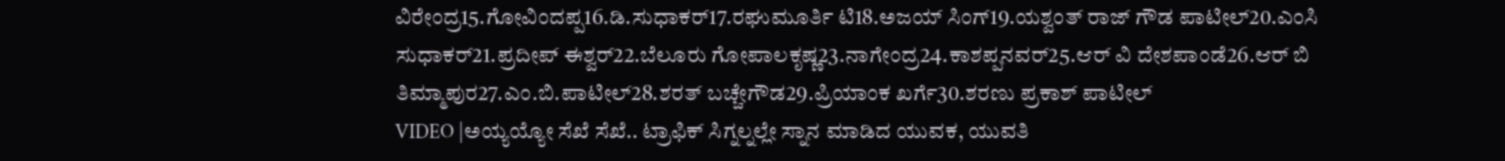ವಿರೇಂದ್ರ15.ಗೋವಿಂದಪ್ಪ16.ಡಿ.ಸುಧಾಕರ್17.ರಘುಮೂರ್ತಿ ಟಿ18.ಅಜಯ್ ಸಿಂಗ್19.ಯಶ್ವಂತ್ ರಾಜ್ ಗೌಡ ಪಾಟೀಲ್20.ಎಂಸಿ ಸುಧಾಕರ್21.ಪ್ರದೀಪ್ ಈಶ್ವರ್22.ಬೆಲೂರು ಗೋಪಾಲಕೃಷ್ಣ23.ನಾಗೇಂದ್ರ24.ಕಾಶಪ್ಪನವರ್25.ಆರ್‌ ವಿ ದೇಶಪಾಂಡೆ26.ಆರ್ ಬಿ ತಿಮ್ಮಾಪುರ27.ಎಂ.ಬಿ.ಪಾಟೀಲ್28.ಶರತ್ ಬಚ್ಚೇಗೌಡ29.ಪ್ರಿಯಾಂಕ ಖರ್ಗೆ30.ಶರಣು ಪ್ರಕಾಶ್ ಪಾಟೀಲ್
VIDEO |ಅಯ್ಯಯ್ಯೋ ಸೆಖೆ ಸೆಖೆ.. ಟ್ರಾಫಿಕ್ ಸಿಗ್ನಲ್ನಲ್ಲೇ ಸ್ನಾನ ಮಾಡಿದ ಯುವಕ, ಯುವತಿ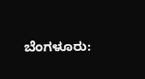ಬೆಂಗಳೂರು: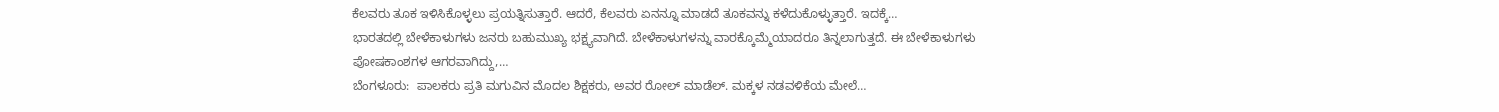ಕೆಲವರು ತೂಕ ಇಳಿಸಿಕೊಳ್ಳಲು ಪ್ರಯತ್ನಿಸುತ್ತಾರೆ. ಆದರೆ, ಕೆಲವರು ಏನನ್ನೂ ಮಾಡದೆ ತೂಕವನ್ನು ಕಳೆದುಕೊಳ್ಳುತ್ತಾರೆ. ಇದಕ್ಕೆ…
ಭಾರತದಲ್ಲಿ ಬೇಳೆಕಾಳುಗಳು ಜನರು ಬಹುಮುಖ್ಯ ಭಕ್ಷ್ಯವಾಗಿದೆ. ಬೇಳೆಕಾಳುಗಳನ್ನು ವಾರಕ್ಕೊಮ್ಮೆಯಾದರೂ ತಿನ್ನಲಾಗುತ್ತದೆ. ಈ ಬೇಳೆಕಾಳುಗಳು ಪೋಷಕಾಂಶಗಳ ಆಗರವಾಗಿದ್ದು,…
ಬೆಂಗಳೂರು:  ಪಾಲಕರು ಪ್ರತಿ ಮಗುವಿನ ಮೊದಲ ಶಿಕ್ಷಕರು, ಅವರ ರೋಲ್ ಮಾಡೆಲ್. ಮಕ್ಕಳ ನಡವಳಿಕೆಯ ಮೇಲೆ…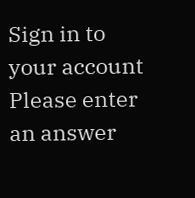Sign in to your account
Please enter an answer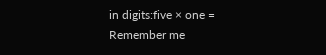in digits:five × one =
Remember me